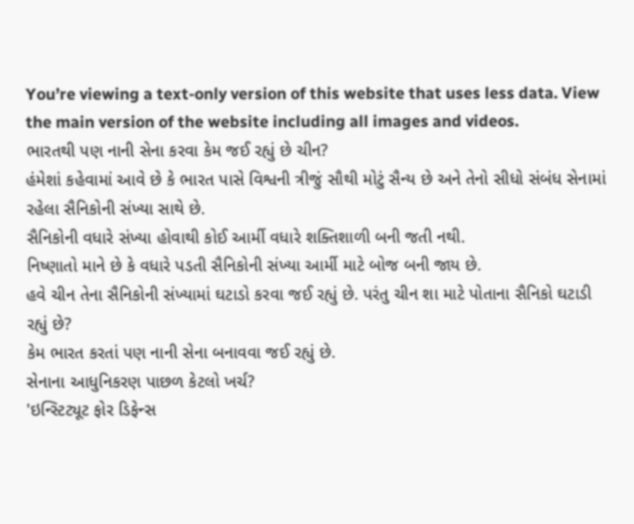You’re viewing a text-only version of this website that uses less data. View the main version of the website including all images and videos.
ભારતથી પણ નાની સેના કરવા કેમ જઈ રહ્યું છે ચીન?
હંમેશાં કહેવામાં આવે છે કે ભારત પાસે વિશ્વની ત્રીજું સૌથી મોટું સૈન્ય છે અને તેનો સીધો સંબંધ સેનામાં રહેલા સૈનિકોની સંખ્યા સાથે છે.
સૈનિકોની વધારે સંખ્યા હોવાથી કોઈ આર્મી વધારે શક્તિશાળી બની જતી નથી.
નિષ્ણાતો માને છે કે વધારે પડતી સૈનિકોની સંખ્યા આર્મી માટે બોજ બની જાય છે.
હવે ચીન તેના સૈનિકોની સંખ્યામાં ઘટાડો કરવા જઈ રહ્યું છે. પરંતુ ચીન શા માટે પોતાના સૈનિકો ઘટાડી રહ્યું છે?
કેમ ભારત કરતાં પણ નાની સેના બનાવવા જઈ રહ્યું છે.
સેનાના આધુનિકરણ પાછળ કેટલો ખર્ચ?
'ઇન્સ્ટિટ્યૂટ ફોર ડિફેન્સ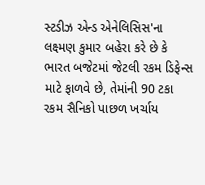સ્ટડીઝ એન્ડ એનેલિસિસ'ના લક્ષ્મણ કુમાર બહેરા કરે છે કે ભારત બજેટમાં જેટલી રકમ ડિફેન્સ માટે ફાળવે છે, તેમાંની 90 ટકા રકમ સૈનિકો પાછળ ખર્ચાય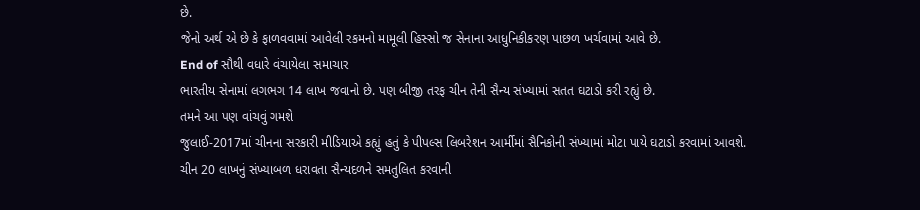છે.
જેનો અર્થ એ છે કે ફાળવવામાં આવેલી રકમનો મામૂલી હિસ્સો જ સેનાના આધુનિકીકરણ પાછળ ખર્ચવામાં આવે છે.
End of સૌથી વધારે વંચાયેલા સમાચાર
ભારતીય સેનામાં લગભગ 14 લાખ જવાનો છે. પણ બીજી તરફ ચીન તેની સૈન્ય સંખ્યામાં સતત ઘટાડો કરી રહ્યું છે.
તમને આ પણ વાંચવું ગમશે
જુલાઈ-2017માં ચીનના સરકારી મીડિયાએ કહ્યું હતું કે પીપલ્સ લિબરેશન આર્મીમાં સૈનિકોની સંખ્યામાં મોટા પાયે ઘટાડો કરવામાં આવશે.
ચીન 20 લાખનું સંખ્યાબળ ધરાવતા સૈન્યદળને સમતુલિત કરવાની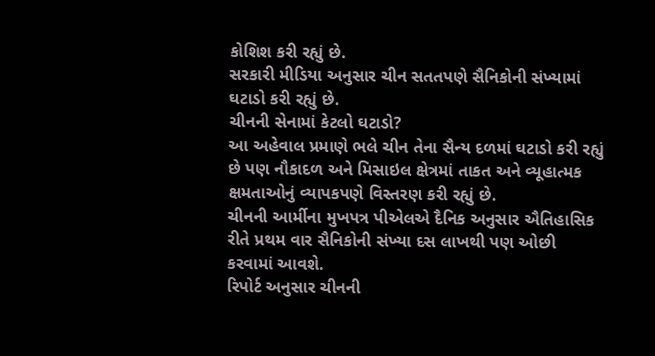કોશિશ કરી રહ્યું છે.
સરકારી મીડિયા અનુસાર ચીન સતતપણે સૈનિકોની સંખ્યામાં ઘટાડો કરી રહ્યું છે.
ચીનની સેનામાં કેટલો ઘટાડો?
આ અહેવાલ પ્રમાણે ભલે ચીન તેના સૈન્ય દળમાં ઘટાડો કરી રહ્યું છે પણ નૌકાદળ અને મિસાઇલ ક્ષેત્રમાં તાકત અને વ્યૂહાત્મક ક્ષમતાઓનું વ્યાપકપણે વિસ્તરણ કરી રહ્યું છે.
ચીનની આર્મીના મુખપત્ર પીએલએ દૈનિક અનુસાર ઐતિહાસિક રીતે પ્રથમ વાર સૈનિકોની સંખ્યા દસ લાખથી પણ ઓછી કરવામાં આવશે.
રિપોર્ટ અનુસાર ચીનની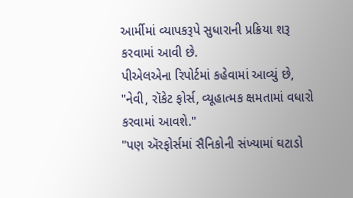આર્મીમાં વ્યાપકરૂપે સુધારાની પ્રક્રિયા શરૂ કરવામાં આવી છે.
પીએલએના રિપોર્ટમાં કહેવામાં આવ્યું છે, "નેવી, રૉકેટ ફોર્સ, વ્યૂહાત્મક ક્ષમતામાં વધારો કરવામાં આવશે."
"પણ ઍરફોર્સમાં સૈનિકોની સંખ્યામાં ઘટાડો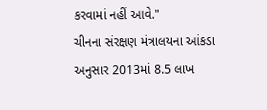કરવામાં નહીં આવે."
ચીનના સંરક્ષણ મંત્રાલયના આંકડા અનુસાર 2013માં 8.5 લાખ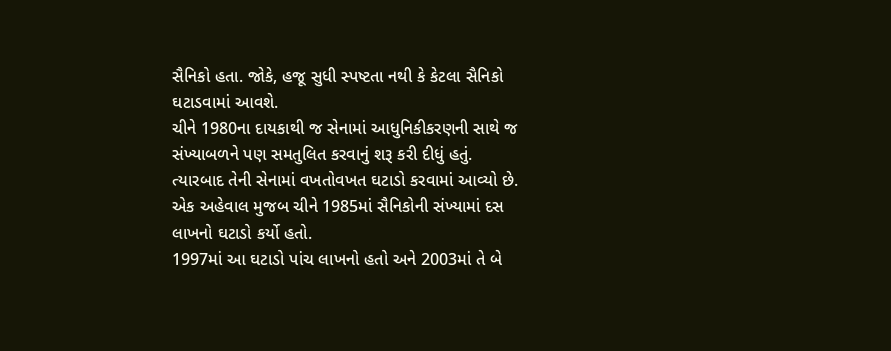સૈનિકો હતા. જોકે, હજૂ સુધી સ્પષ્ટતા નથી કે કેટલા સૈનિકો ઘટાડવામાં આવશે.
ચીને 1980ના દાયકાથી જ સેનામાં આધુનિકીકરણની સાથે જ સંખ્યાબળને પણ સમતુલિત કરવાનું શરૂ કરી દીધું હતું.
ત્યારબાદ તેની સેનામાં વખતોવખત ઘટાડો કરવામાં આવ્યો છે.
એક અહેવાલ મુજબ ચીને 1985માં સૈનિકોની સંખ્યામાં દસ લાખનો ઘટાડો કર્યો હતો.
1997માં આ ઘટાડો પાંચ લાખનો હતો અને 2003માં તે બે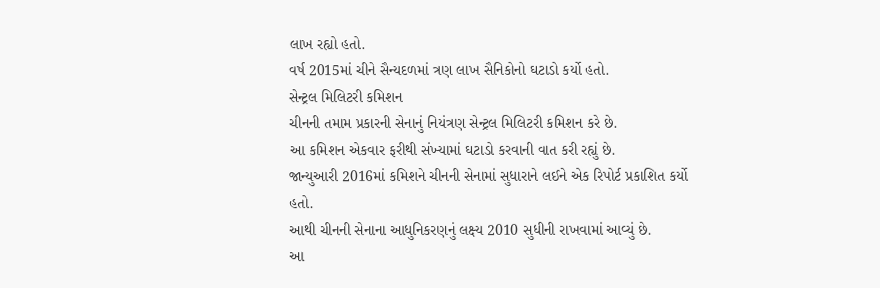લાખ રહ્યો હતો.
વર્ષ 2015માં ચીને સૈન્યદળમાં ત્રણ લાખ સૈનિકોનો ઘટાડો કર્યો હતો.
સેન્ટ્રલ મિલિટરી કમિશન
ચીનની તમામ પ્રકારની સેનાનું નિયંત્રણ સેન્ટ્રલ મિલિટરી કમિશન કરે છે.
આ કમિશન એકવાર ફરીથી સંખ્યામાં ઘટાડો કરવાની વાત કરી રહ્યું છે.
જાન્યુઆરી 2016માં કમિશને ચીનની સેનામાં સુધારાને લઈને એક રિપોર્ટ પ્રકાશિત કર્યો હતો.
આથી ચીનની સેનાના આધુનિકરણનું લક્ષ્ય 2010 સુધીની રાખવામાં આવ્યું છે.
આ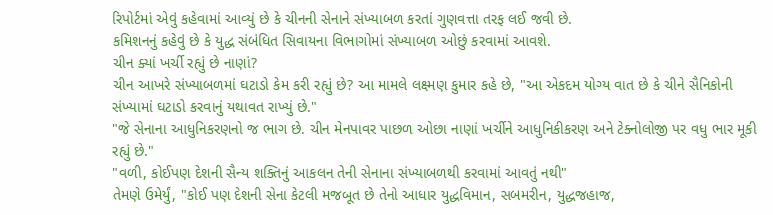રિપોર્ટમાં એવું કહેવામાં આવ્યું છે કે ચીનની સેનાને સંખ્યાબળ કરતાં ગુણવત્તા તરફ લઈ જવી છે.
કમિશનનું કહેવું છે કે યુદ્ધ સંબંધિત સિવાયના વિભાગોમાં સંખ્યાબળ ઓછું કરવામાં આવશે.
ચીન ક્યાં ખર્ચી રહ્યું છે નાણાં?
ચીન આખરે સંખ્યાબળમાં ઘટાડો કેમ કરી રહ્યું છે? આ મામલે લક્ષ્મણ કુમાર કહે છે, "આ એકદમ યોગ્ય વાત છે કે ચીને સૈનિકોની સંખ્યામાં ઘટાડો કરવાનું યથાવત રાખ્યું છે."
"જે સેનાના આધુનિકરણનો જ ભાગ છે. ચીન મેનપાવર પાછળ ઓછા નાણાં ખર્ચીને આધુનિકીકરણ અને ટેક્નોલોજી પર વધુ ભાર મૂકી રહ્યું છે."
"વળી, કોઈપણ દેશની સૈન્ય શક્તિનું આકલન તેની સેનાના સંખ્યાબળથી કરવામાં આવતું નથી"
તેમણે ઉમેર્યું, "કોઈ પણ દેશની સેના કેટલી મજબૂત છે તેનો આધાર યુદ્ધવિમાન, સબમરીન, યુદ્ધજહાજ,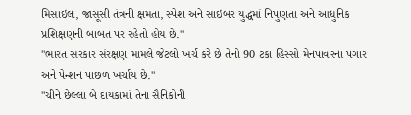મિસાઇલ, જાસૂસી તંત્રની ક્ષમતા, સ્પેશ અને સાઇબર યુદ્ધમાં નિપુણતા અને આધુનિક પ્રશિક્ષણની બાબત પર રહેતો હોય છે."
"ભારત સરકાર સંરક્ષણ મામલે જેટલો ખર્ચ કરે છે તેનો 90 ટકા હિસ્સો મેનપાવરના પગાર અને પેન્શન પાછળ ખર્ચાય છે."
"ચીને છેલ્લા બે દાયકામાં તેના સૈનિકોની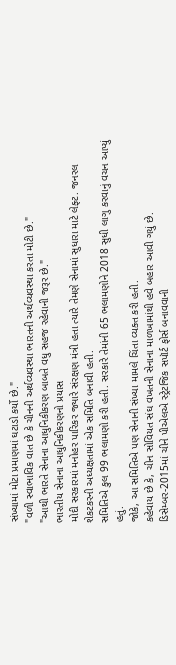સંખ્યામાં મોટા પ્રમાણમાં ઘટાડો કર્યો છે."
"વળી સ્વાભાવિક વાત છે કે ચીનની અર્થવ્યવસ્થા ભારતની અર્થવ્યવસ્થા કરતા મોટી છે."
"આથી ભારતે સેનાના આધુનિકીકરણ બાબતે વધુ સહજ રહેવાની જરૂર છે."
ભારતીય સેનાના આધુનિકીકરણનો પ્રયાસ
મોદી સરકારમાં મનોહર પારિકર જ્યારે સંરક્ષણ મંત્રી હતા ત્યારે તેમણે સેનામાં સુધારા માટે લેફ્ટ. જનરલ શેકટકરની અધ્યક્ષતામાં એક સમિતિ બનાવી હતી.
સમિતિએ કુલ 99 ભલામણો કરી હતી. સરકારે તેમાંની 65 ભલામણોને 2018 સુધી લાગુ કરવાનું વચન આપ્યું હતું.
જોકે, આ સમિતિએ પણ સેનાની સંખ્યા મામલે ચિંતા વ્યક્ત કરી હતી.
કહેવાય છે કે, ચીન સોવિયત સંઘ વખતની સેનાના માળખામાંથી હવે બહાર આવી ગયું છે.
ડિસેમ્બર-2015માં ચીને પીએલએ સ્ટ્રેટજિક સપૉર્ટ ફોર્સ બનાવવાની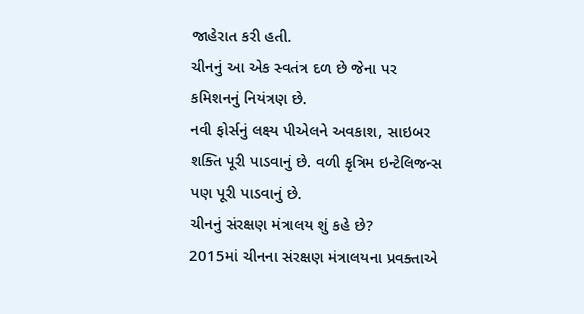જાહેરાત કરી હતી.
ચીનનું આ એક સ્વતંત્ર દળ છે જેના પર કમિશનનું નિયંત્રણ છે.
નવી ફોર્સનું લક્ષ્ય પીએલને અવકાશ, સાઇબર શક્તિ પૂરી પાડવાનું છે. વળી કૃત્રિમ ઇન્ટેલિજન્સ પણ પૂરી પાડવાનું છે.
ચીનનું સંરક્ષણ મંત્રાલય શું કહે છે?
2015માં ચીનના સંરક્ષણ મંત્રાલયના પ્રવક્તાએ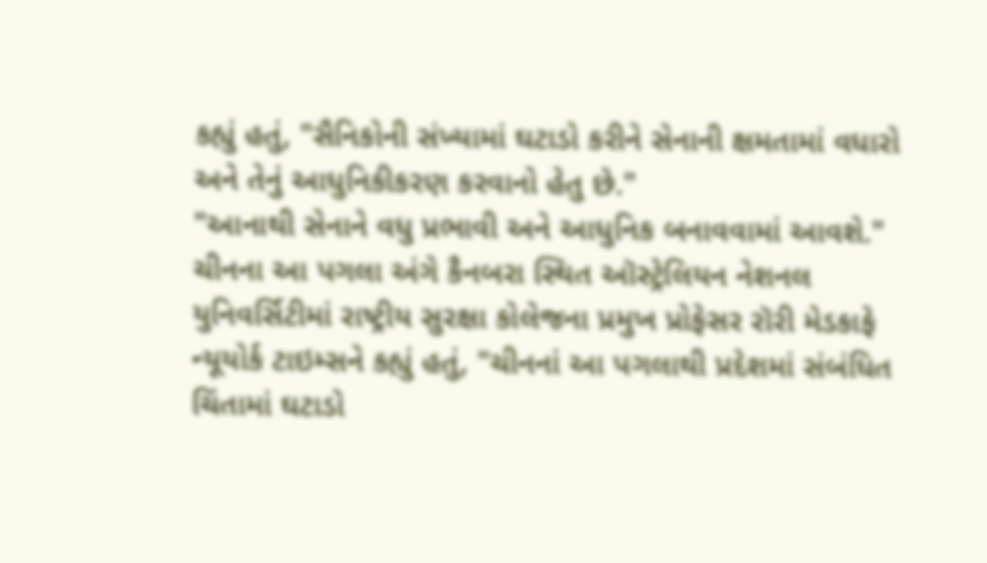કહ્યું હતું, "સૈનિકોની સંખ્યામાં ઘટાડો કરીને સેનાની ક્ષમતામાં વધારો અને તેનું આધુનિકીકરણ કરવાનો હેતુ છે."
"આનાથી સેનાને વધુ પ્રભાવી અને આધુનિક બનાવવામાં આવશે."
ચીનના આ પગલા અંગે કૈનબરા સ્થિત ઑસ્ટ્રેલિયન નેશનલ યુનિવર્સિટીમાં રાષ્ટ્રીય સુરક્ષા કોલેજના પ્રમુખ પ્રોફેસર રૉરી મેડકાફે ન્યૂયોર્ક ટાઇમ્સને કહ્યું હતું, "ચીનનાં આ પગલાથી પ્રદેશમાં સંબંધિત ચિંતામાં ઘટાડો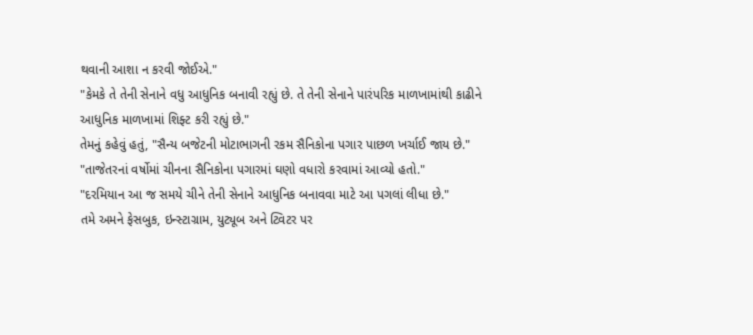થવાની આશા ન કરવી જોઈએ."
"કેમકે તે તેની સેનાને વધુ આધુનિક બનાવી રહ્યું છે. તે તેની સેનાને પારંપરિક માળખામાંથી કાઢીને આધુનિક માળખામાં શિફ્ટ કરી રહ્યું છે."
તેમનું કહેવું હતું, "સૈન્ય બજેટની મોટાભાગની રકમ સૈનિકોના પગાર પાછળ ખર્ચાઈ જાય છે."
"તાજેતરનાં વર્ષોમાં ચીનના સૈનિકોના પગારમાં ઘણો વધારો કરવામાં આવ્યો હતો."
"દરમિયાન આ જ સમયે ચીને તેની સેનાને આધુનિક બનાવવા માટે આ પગલાં લીધા છે."
તમે અમને ફેસબુક, ઇન્સ્ટાગ્રામ, યુટ્યૂબ અને ટ્વિટર પર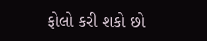ફોલો કરી શકો છો